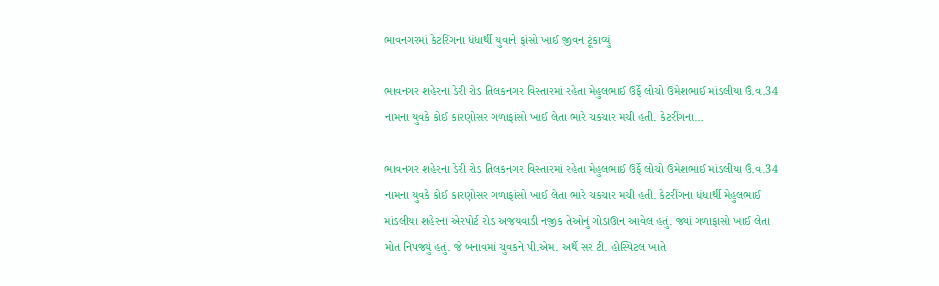ભાવનગરમાં કેટરિંગના ધંધાર્થી યુવાને ફાંસો ખાઈ જીવન ટૂંકાવ્યું

ભાવનગર શહેરના ડેરી રોડ તિલકનગર વિસ્તારમાં રહેતા મેહુલભાઈ ઉર્ફે લોચો ઉમેશભાઈ માંડલીયા ઉં.વ.34 નામના યુવકે કોઈ કારણોસર ગળાફાંસો ખાઈ લેતા ભારે ચકચાર મચી હતી. કેટરીંગના…

ભાવનગર શહેરના ડેરી રોડ તિલકનગર વિસ્તારમાં રહેતા મેહુલભાઈ ઉર્ફે લોચો ઉમેશભાઈ માંડલીયા ઉં.વ.34 નામના યુવકે કોઈ કારણોસર ગળાફાંસો ખાઈ લેતા ભારે ચકચાર મચી હતી. કેટરીંગના ધંધાર્થી મેહુલભાઈ માંડલીયા શહેરના એરપોર્ટ રોડ અજયવાડી નજીક તેઓનું ગોડાઊન આવેલ હતું. જ્યાં ગળાફાસો ખાઈ લેતા મોત નિપજ્યું હતું. જે બનાવમાં ચુવકને પી.એમ. અર્થે સર ટી. હોસ્પિટલ ખાતે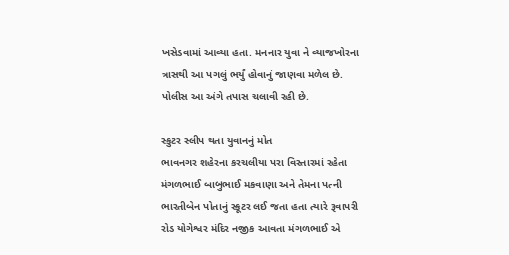ખસેડવામાં આવ્યા હતા. મનનાર યુવા ને વ્યાજખોરના ત્રાસથી આ પગલું ભર્યું હોવાનું જાણવા મળેલ છે. પોલીસ આ અંગે તપાસ ચલાવી રહી છે.

સ્કુટર સ્લીપ થતા યુવાનનું મોત
ભાવનગર શહેરના કરચલીયા પરા વિસ્તારમાં રહેતા મંગળભાઈ બાબુભાઈ મકવાણા અને તેમના પત્ની ભારતીબેન પોતાનું સ્કૂટર લઈ જતા હતા ત્યારે રૂવાપરી રોડ યોગેશ્વર મંદિર નજીક આવતા મંગળભાઈ એ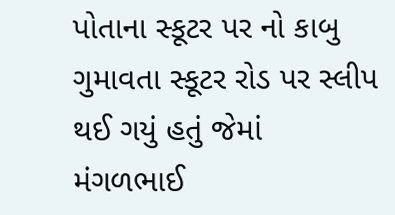પોતાના સ્કૂટર પર નો કાબુ ગુમાવતા સ્કૂટર રોડ પર સ્લીપ થઈ ગયું હતું જેમાં મંગળભાઈ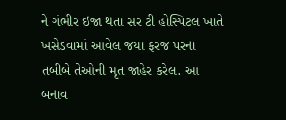ને ગંભીર ઇજા થતા સર ટી હોસ્પિટલ ખાતે ખસેડવામાં આવેલ જયા ફરજ પરના તબીબે તેઓની મૃત જાહેર કરેલ. આ બનાવ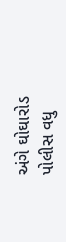અંગે ઘોઘારોડ પોલીસ વધુ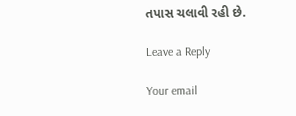તપાસ ચલાવી રહી છે.

Leave a Reply

Your email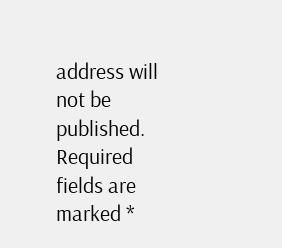address will not be published. Required fields are marked *